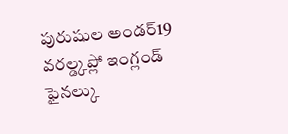పురుషుల అండర్19 వరల్డ్కప్లో ఇంగ్లండ్ ఫైనల్కు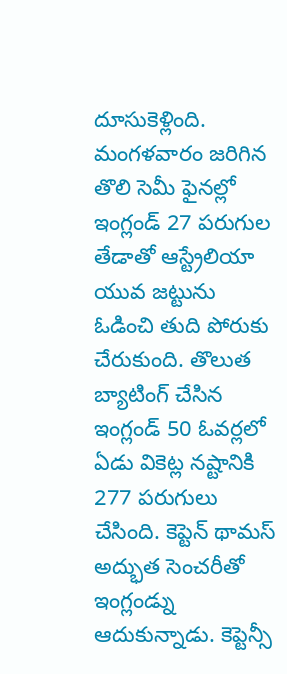దూసుకెళ్లింది. మంగళవారం జరిగిన తొలి సెమీ ఫైనల్లో ఇంగ్లండ్ 27 పరుగుల తేడాతో ఆస్ట్రేలియా యువ జట్టును ఓడించి తుది పోరుకు చేరుకుంది. తొలుత బ్యాటింగ్ చేసిన ఇంగ్లండ్ 50 ఓవర్లలో ఏడు వికెట్ల నష్టానికి 277 పరుగులు చేసింది. కెప్టెన్ థామస్ అద్భుత సెంచరీతో ఇంగ్లండ్ను ఆదుకున్నాడు. కెప్టెన్సీ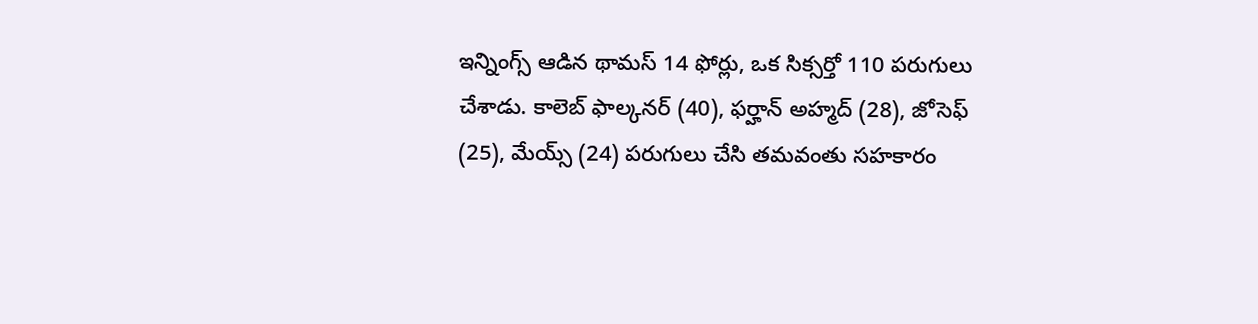ఇన్నింగ్స్ ఆడిన థామస్ 14 ఫోర్లు, ఒక సిక్సర్తో 110 పరుగులు చేశాడు. కాలెబ్ ఫాల్కనర్ (40), ఫర్హాన్ అహ్మద్ (28), జోసెఫ్ (25), మేయ్స్ (24) పరుగులు చేసి తమవంతు సహకారం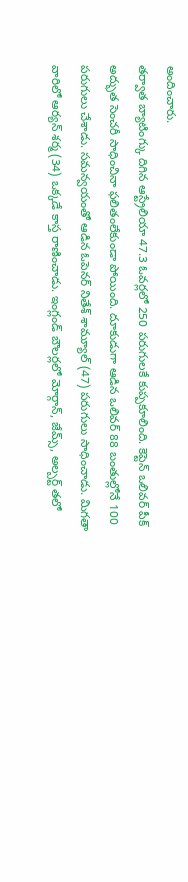అందించారు.
తర్వాత బ్యాటింగ్కు దిగిన ఆస్ట్రేలియా 47.3 ఓవర్లలో 250 పరుగులకే కుప్పకూలింది. కెప్టెన్ ఒలివర్ పీక్ అద్భుత సెంచరీ సాధించినా ఫలితంలేకుండా పోయింది. దూకుడుగా ఆడిన ఒలివర్ 88 బంతుల్లోనే 100 పరుగులు చేశాడు. సమన్వయంతో ఆడిన ఓపెనర్ నితేశ్ శామ్యూల్ (47) పరుగులు సాధించాడు. మిగతా వారిలో ఆర్యన్ శర్మ (34) ఒక్కడే కాస్త రాణించాడు. ఇంగ్లండ్ బౌలర్లలో మోర్గాన్, జేమ్స్, అల్బర్ట్ తలో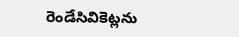రెండేసివికెట్లను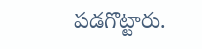పడగొట్టారు.